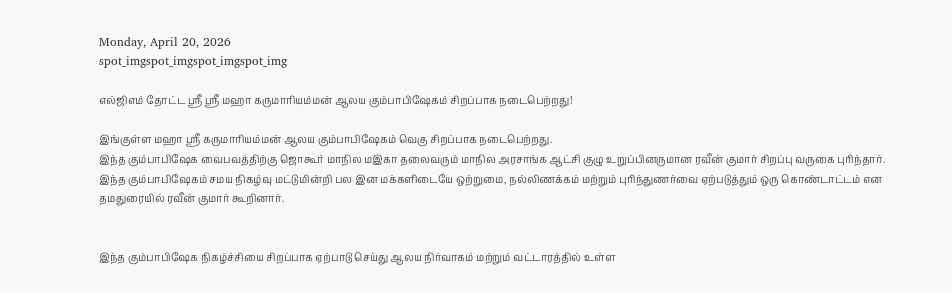Monday, April 20, 2026
spot_imgspot_imgspot_imgspot_img

எல்ஜிஎம் தோட்ட ஸ்ரீ ஸ்ரீ மஹா கருமாரியம்மன் ஆலய கும்பாபிஷேகம் சிறப்பாக நடைபெற்றது!

இங்குள்ள மஹா ஸ்ரீ கருமாரியம்மன் ஆலய கும்பாபிஷேகம் வெகு சிறப்பாக நடைபெற்றது.
இந்த கும்பாபிஷேக வைபவத்திற்கு ஜொகூர் மாநில மஇகா தலைவரும் மாநில அரசாங்க ஆட்சி குழு உறுப்பினருமான ரவீன் குமார் சிறப்பு வருகை புரிந்தார்.
இந்த கும்பாபிஷேகம் சமய நிகழ்வு மட்டுமின்றி பல இன மக்களிடையே ஒற்றுமை, நல்லிணக்கம் மற்றும் புரிந்துணர்வை ஏற்படுத்தும் ஒரு கொண்டாட்டம் என தமதுரையில் ரவீன் குமார் கூறினார்.


இந்த கும்பாபிஷேக நிகழ்ச்சியை சிறப்பாக ஏற்பாடு செய்து ஆலய நிர்வாகம் மற்றும் வட்டாரத்தில் உள்ள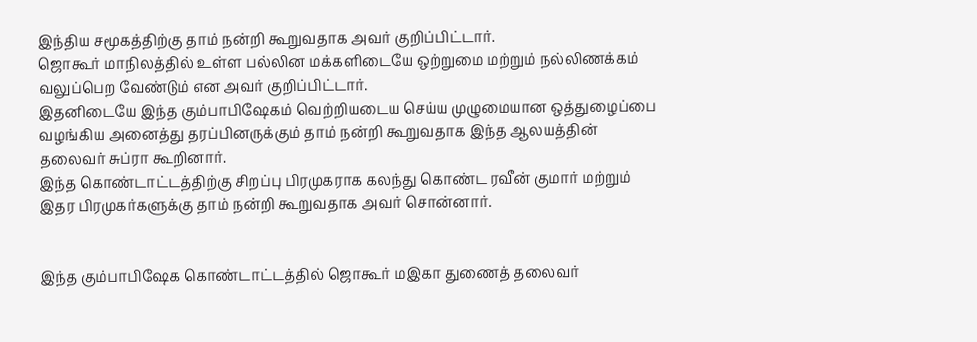இந்திய சமூகத்திற்கு தாம் நன்றி கூறுவதாக அவர் குறிப்பிட்டார்.
ஜொகூர் மாநிலத்தில் உள்ள பல்லின மக்களிடையே ஒற்றுமை மற்றும் நல்லிணக்கம் வலுப்பெற வேண்டும் என அவர் குறிப்பிட்டார்.
இதனிடையே இந்த கும்பாபிஷேகம் வெற்றியடைய செய்ய முழுமையான ஒத்துழைப்பை வழங்கிய அனைத்து தரப்பினருக்கும் தாம் நன்றி கூறுவதாக இந்த ஆலயத்தின் தலைவர் சுப்ரா கூறினார்.
இந்த கொண்டாட்டத்திற்கு சிறப்பு பிரமுகராக கலந்து கொண்ட ரவீன் குமார் மற்றும் இதர பிரமுகர்களுக்கு தாம் நன்றி கூறுவதாக அவர் சொன்னார்.


இந்த கும்பாபிஷேக கொண்டாட்டத்தில் ஜொகூர் மஇகா துணைத் தலைவர்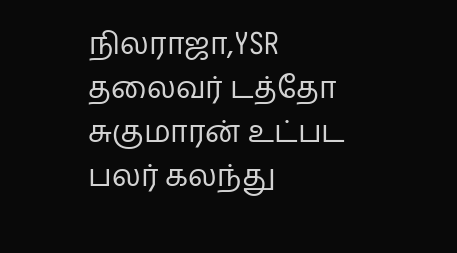நிலராஜா,YSR தலைவர் டத்தோ சுகுமாரன் உட்பட பலர் கலந்து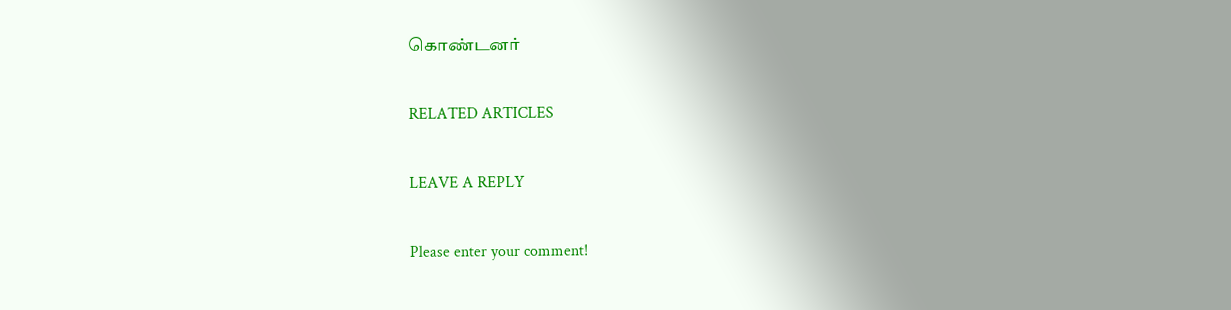கொண்டனர்

RELATED ARTICLES

LEAVE A REPLY

Please enter your comment!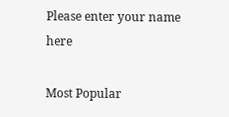Please enter your name here

Most Popular